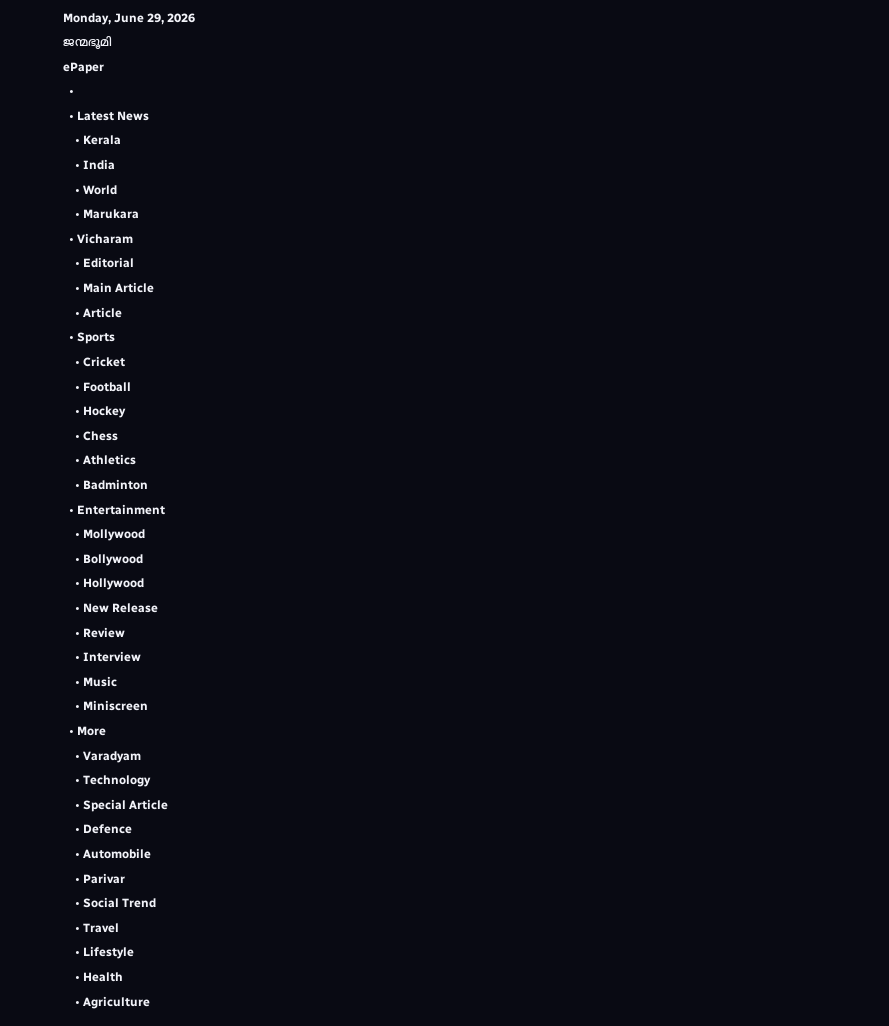Monday, June 29, 2026
ജന്മഭൂമി
ePaper
  •
  • Latest News
    • Kerala
    • India
    • World
    • Marukara
  • Vicharam
    • Editorial
    • Main Article
    • Article
  • Sports
    • Cricket
    • Football
    • Hockey
    • Chess
    • Athletics
    • Badminton
  • Entertainment
    • Mollywood
    • Bollywood
    • Hollywood
    • New Release
    • Review
    • Interview
    • Music
    • Miniscreen
  • More
    • Varadyam
    • Technology
    • Special Article
    • Defence
    • Automobile
    • Parivar
    • Social Trend
    • Travel
    • Lifestyle
    • Health
    • Agriculture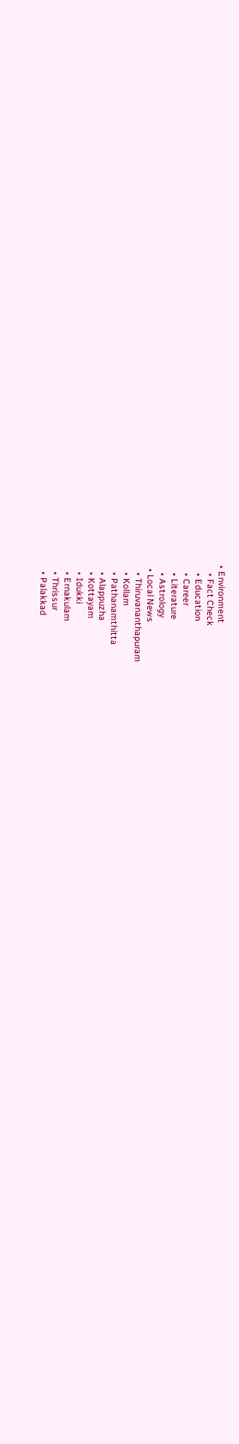• Environment
    • Fact Check
    • Education
    • Career
    • Literature
    • Astrology
  • Local News
    • Thiruvananthapuram
    • Kollam
    • Pathanamthitta
    • Alappuzha
    • Kottayam
    • Idukki
    • Ernakulam
    • Thrissur
    • Palakkad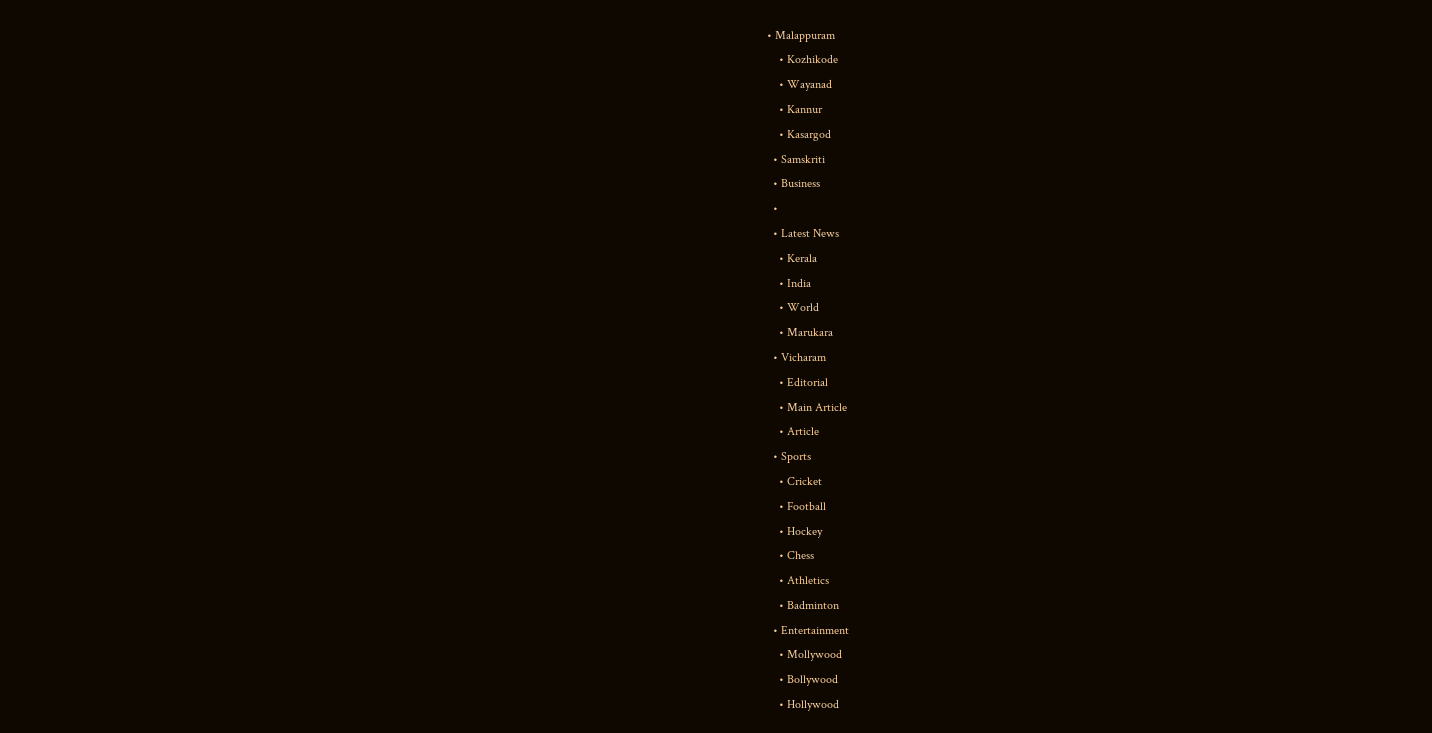• Malappuram
    • Kozhikode
    • Wayanad
    • Kannur
    • Kasargod
  • Samskriti
  • Business
  •
  • Latest News
    • Kerala
    • India
    • World
    • Marukara
  • Vicharam
    • Editorial
    • Main Article
    • Article
  • Sports
    • Cricket
    • Football
    • Hockey
    • Chess
    • Athletics
    • Badminton
  • Entertainment
    • Mollywood
    • Bollywood
    • Hollywood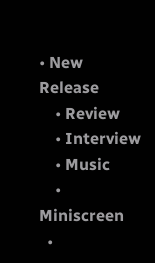• New Release
    • Review
    • Interview
    • Music
    • Miniscreen
  •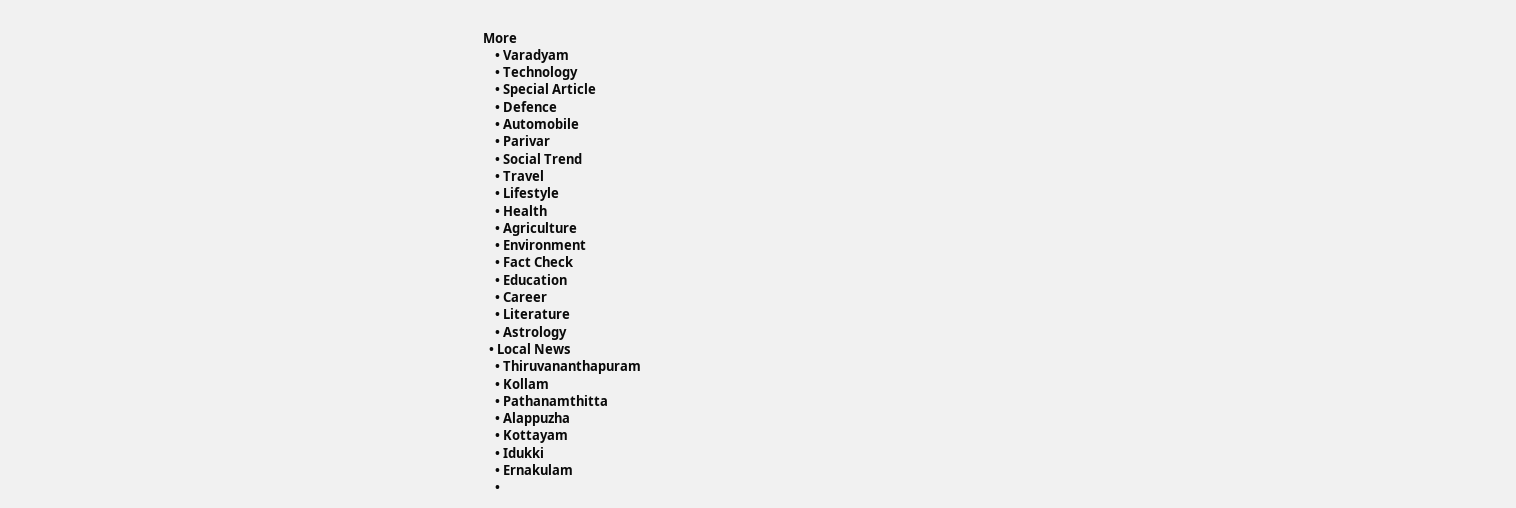More
    • Varadyam
    • Technology
    • Special Article
    • Defence
    • Automobile
    • Parivar
    • Social Trend
    • Travel
    • Lifestyle
    • Health
    • Agriculture
    • Environment
    • Fact Check
    • Education
    • Career
    • Literature
    • Astrology
  • Local News
    • Thiruvananthapuram
    • Kollam
    • Pathanamthitta
    • Alappuzha
    • Kottayam
    • Idukki
    • Ernakulam
    •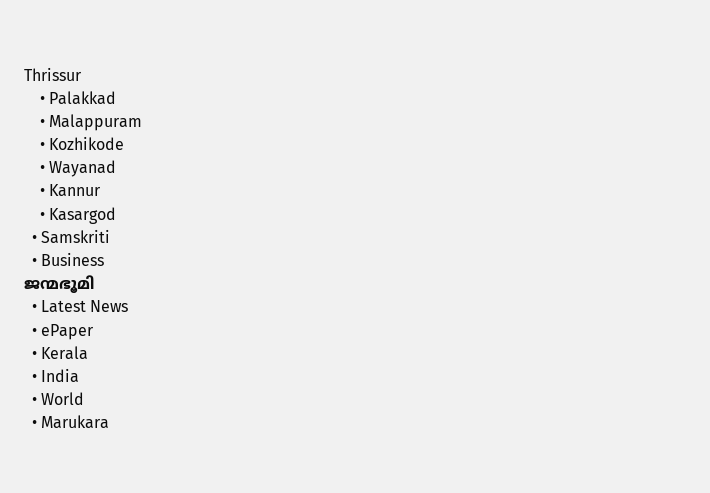Thrissur
    • Palakkad
    • Malappuram
    • Kozhikode
    • Wayanad
    • Kannur
    • Kasargod
  • Samskriti
  • Business
ജന്മഭൂമി
  • Latest News
  • ePaper
  • Kerala
  • India
  • World
  • Marukara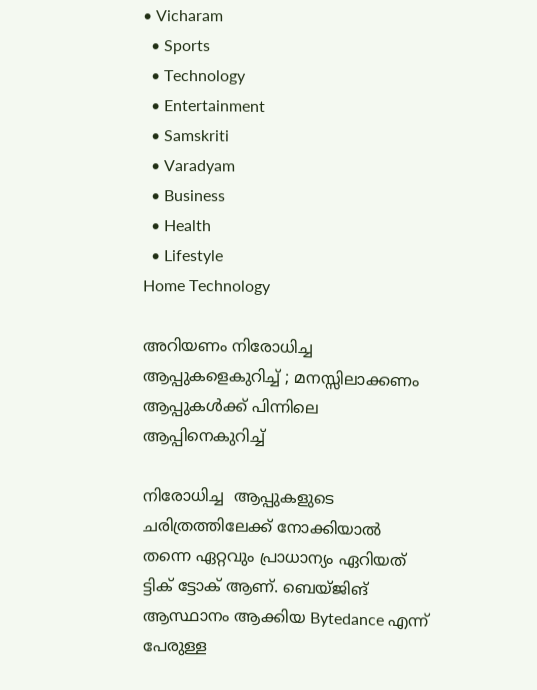• Vicharam
  • Sports
  • Technology
  • Entertainment
  • Samskriti
  • Varadyam
  • Business
  • Health
  • Lifestyle
Home Technology

അറിയണം നിരോധിച്ച ആപ്പുകളെകുറിച്ച് ; മനസ്സിലാക്കണം ആപ്പുകള്‍ക്ക് പിന്നിലെ ആപ്പിനെകുറിച്ച്

നിരോധിച്ച  ആപ്പുകളുടെ ചരിത്രത്തിലേക്ക് നോക്കിയാല്‍ തന്നെ ഏറ്റവും പ്രാധാന്യം ഏറിയത് ട്ടിക് ട്ടോക് ആണ്. ബെയ്ജിങ് ആസ്ഥാനം ആക്കിയ Bytedance എന്ന് പേരുള്ള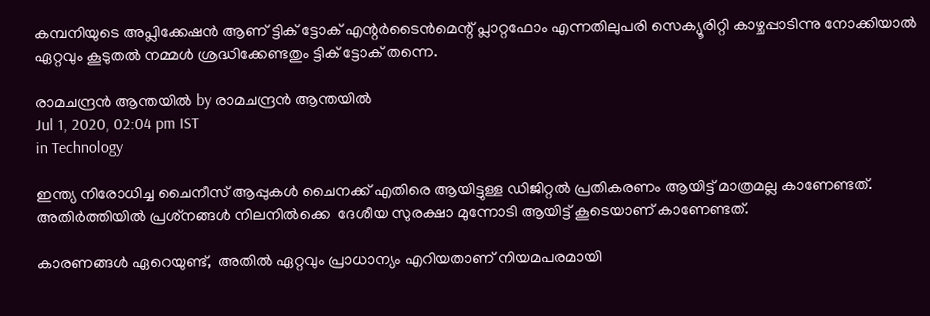കമ്പനിയുടെ അപ്ലിക്കേഷന്‍ ആണ് ട്ടിക് ട്ടോക് എന്റര്‍ടൈന്‍മെന്റ് പ്ലാറ്റഫോം എന്നതിലുപരി സെക്യൂരിറ്റി കാഴ്ചപ്പാടിന്നു നോക്കിയാല്‍ ഏറ്റവും കൂടുതല്‍ നമ്മള്‍ ശ്രദ്ധിക്കേണ്ടതും ട്ടിക് ട്ടോക് തന്നെ.

രാമചന്ദ്രന്‍ ആന്തയില്‍ by രാമചന്ദ്രന്‍ ആന്തയില്‍
Jul 1, 2020, 02:04 pm IST
in Technology

ഇന്ത്യ നിരോധിച്ച ചൈനീസ് ആപ്പുകള്‍ ചൈനക്ക് എതിരെ ആയിട്ടുള്ള ഡിജിറ്റല്‍ പ്രതികരണം ആയിട്ട് മാത്രമല്ല കാണേണ്ടത്. അതിര്‍ത്തിയില്‍ പ്രശ്‌നങ്ങള്‍ നിലനില്‍ക്കെ  ദേശീയ സുരക്ഷാ മുന്നോടി ആയിട്ട് കൂടെയാണ് കാണേണ്ടത്.

കാരണങ്ങള്‍ ഏറെയുണ്ട്,  അതില്‍ ഏറ്റവും പ്രാധാന്യം എറിയതാണ് നിയമപരമായി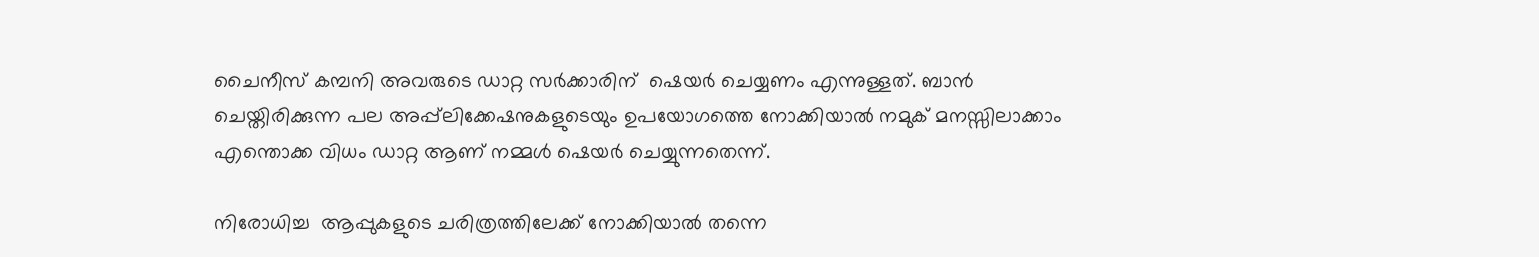ചൈനീസ് കമ്പനി അവരുടെ ഡാറ്റ സര്‍ക്കാരിന്  ഷെയര്‍ ചെയ്യണം എന്നുള്ളത്. ബാന്‍ ചെയ്തിരിക്കുന്ന പല അപ്പ്‌ലിക്കേഷനുകളുടെയും ഉപയോഗത്തെ നോക്കിയാല്‍ നമുക് മനസ്സിലാക്കാം  എന്തൊക്ക വിധം ഡാറ്റ ആണ് നമ്മള്‍ ഷെയര്‍ ചെയ്യുന്നതെന്ന്.

നിരോധിച്ച  ആപ്പുകളുടെ ചരിത്രത്തിലേക്ക് നോക്കിയാല്‍ തന്നെ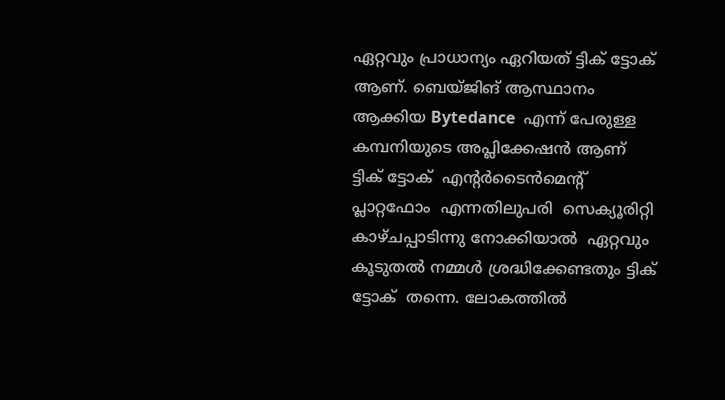ഏറ്റവും പ്രാധാന്യം ഏറിയത് ട്ടിക് ട്ടോക് ആണ്. ബെയ്ജിങ് ആസ്ഥാനം ആക്കിയ Bytedance  എന്ന് പേരുള്ള കമ്പനിയുടെ അപ്ലിക്കേഷന്‍ ആണ് ട്ടിക് ട്ടോക്  എന്റര്‍ടൈന്‍മെന്റ്  പ്ലാറ്റഫോം  എന്നതിലുപരി  സെക്യൂരിറ്റി കാഴ്ചപ്പാടിന്നു നോക്കിയാല്‍  ഏറ്റവും കൂടുതല്‍ നമ്മള്‍ ശ്രദ്ധിക്കേണ്ടതും ട്ടിക് ട്ടോക്  തന്നെ. ലോകത്തില്‍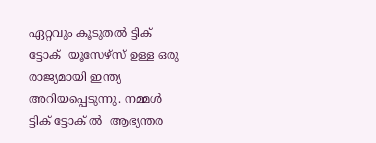ഏറ്റവും കൂടുതല്‍ ട്ടിക് ട്ടോക്  യൂസേഴ്‌സ് ഉള്ള ഒരു രാജ്യമായി ഇന്ത്യ അറിയപ്പെടുന്നു. നമ്മള്‍ ട്ടിക് ട്ടോക് ല്‍  ആഭ്യന്തര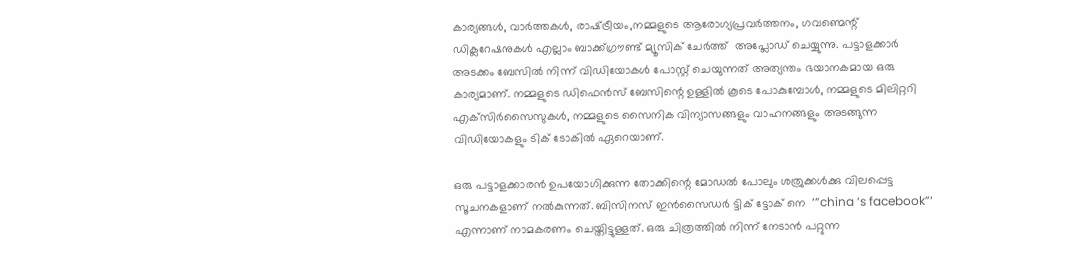കാര്യങ്ങള്‍, വാര്‍ത്തകള്‍, രാഷ്‌ട്രീയം,നമ്മളുടെ ആരോഗ്യപ്രവര്‍ത്തനം, ഗവണ്മെന്റ് ഡിക്ലറേഷനുകള്‍ എല്ലാം ബാക്ക്ഗ്രൗണ്ട് മ്യൂസിക് ചേര്‍ത്ത്  അപ്ലോഡ് ചെയ്യുന്നു. പട്ടാളക്കാര്‍ അടക്കം ബേസില്‍ നിന്ന് വിഡിയോകള്‍ പോസ്റ്റ് ചെയുന്നത് അത്യന്തം ഭയാനകമായ ഒരു കാര്യമാണ്. നമ്മളുടെ ഡിഫെന്‍സ് ബേസിന്റെ ഉള്ളില്‍ കൂടെ പോകുമ്പോള്‍, നമ്മളുടെ മിലിറ്ററി എക്‌സിര്‍സൈസുകള്‍, നമ്മളുടെ സൈനിക വിന്യാസങ്ങളും വാഹനങ്ങളും അടങ്ങുന്ന വിഡിയോകളും ടിക് ടോകില്‍ ഏറെയാണ്.

ഒരു പട്ടാളക്കാരന്‍ ഉപയോഗിക്കുന്ന തോക്കിന്റെ മോഡല്‍ പോലും ശത്രുക്കള്‍ക്കു വിലപ്പെട്ട സൂചനകളാണ് നല്‍കുന്നത്. ബിസിനസ് ഇന്‍സൈഡര്‍ ട്ടിക് ട്ടോക് നെ  ‘”china ‘s facebook”‘ എന്നാണ് നാമകരണം ചെയ്തിട്ടുള്ളത്. ഒരു ചിത്രത്തില്‍ നിന്ന് നേടാന്‍ പറ്റുന്ന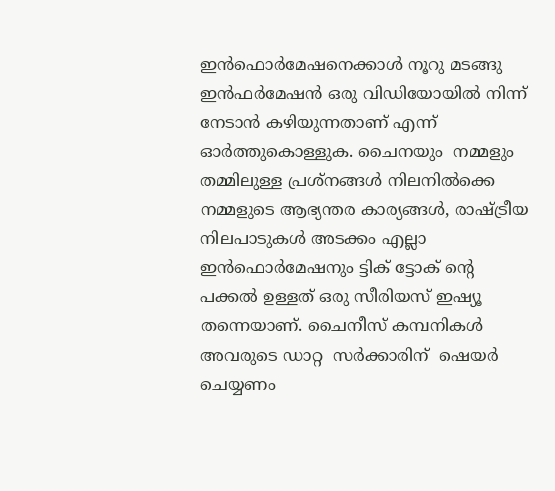ഇന്‍ഫൊര്‍മേഷനെക്കാള്‍ നൂറു മടങ്ങു ഇന്‍ഫര്‍മേഷന്‍ ഒരു വിഡിയോയില്‍ നിന്ന് നേടാന്‍ കഴിയുന്നതാണ് എന്ന് ഓര്‍ത്തുകൊള്ളുക. ചൈനയും  നമ്മളും തമ്മിലുള്ള പ്രശ്‌നങ്ങള്‍ നിലനില്‍ക്കെ നമ്മളുടെ ആഭ്യന്തര കാര്യങ്ങള്‍, രാഷ്‌ട്രീയ നിലപാടുകള്‍ അടക്കം എല്ലാ ഇന്‍ഫൊര്‍മേഷനും ട്ടിക് ട്ടോക് ന്റെ  പക്കല്‍ ഉള്ളത് ഒരു സീരിയസ് ഇഷ്യൂ തന്നെയാണ്. ചൈനീസ് കമ്പനികള്‍ അവരുടെ ഡാറ്റ  സര്‍ക്കാരിന്  ഷെയര്‍ ചെയ്യണം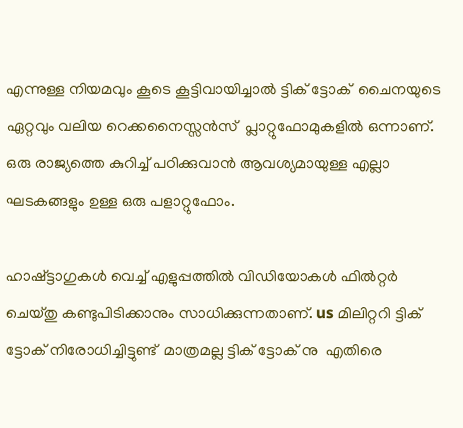എന്നുള്ള നിയമവും കൂടെ കൂട്ടിവായിച്ചാല്‍ ട്ടിക് ട്ടോക്  ചൈനയുടെ ഏറ്റവും വലിയ റെക്കനൈസ്സന്‍സ്  പ്ലാറ്റുഫോമുകളില്‍ ഒന്നാണ്. ഒരു രാജ്യത്തെ കുറിച്ച് പഠിക്കുവാന്‍ ആവശ്യമായുള്ള എല്ലാ ഘടകങ്ങളും ഉള്ള ഒരു പളാറ്റുഫോം.

ഹാഷ്ട്ടാഗുകള്‍ വെച്ച് എളുപ്പത്തില്‍ വിഡിയോകള്‍ ഫില്‍റ്റര്‍ ചെയ്തു കണ്ടുപിടിക്കാനും സാധിക്കുന്നതാണ്. us മിലിറ്ററി ട്ടിക് ട്ടോക് നിരോധിച്ചിട്ടുണ്ട്  മാത്രമല്ല ട്ടിക് ട്ടോക് നു  എതിരെ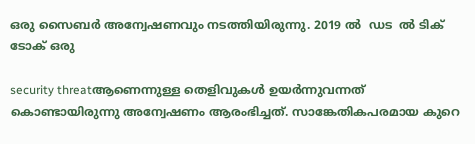ഒരു സൈബര്‍ അന്വേഷണവും നടത്തിയിരുന്നു. 2019 ല്‍  ഡട  ല്‍ ടിക് ടോക് ഒരു

security threatആണെന്നുള്ള തെളിവുകള്‍ ഉയര്‍ന്നുവന്നത് കൊണ്ടായിരുന്നു അന്വേഷണം ആരംഭിച്ചത്. സാങ്കേതികപരമായ കുറെ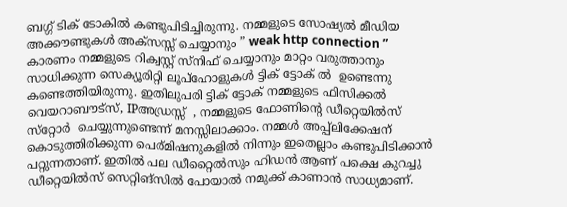ബഗ്ഗ് ടിക് ടോകില്‍ കണ്ടുപിടിച്ചിരുന്നു. നമ്മളുടെ സോഷ്യല്‍ മീഡിയ അക്കൗണ്ടുകള്‍ അക്‌സസ്സ് ചെയ്യാനും ” weak http connection ” കാരണം നമ്മളുടെ റിക്വസ്റ്റ് സ്‌നിഫ് ചെയ്യാനും മാറ്റം വരുത്താനും സാധിക്കുന്ന സെക്യൂരിറ്റി ലൂപ്‌ഹോളുകള്‍ ട്ടിക് ട്ടോക് ല്‍  ഉണ്ടെന്നു കണ്ടെത്തിയിരുന്നു. ഇതിലുപരി ട്ടിക് ട്ടോക് നമ്മളുടെ ഫിസിക്കല്‍ വെയറാബൗട്‌സ്, IPഅഡ്രസ്സ്  , നമ്മളുടെ ഫോണിന്റെ ഡീറ്റെയില്‍സ് സ്‌റ്റോര്‍  ചെയ്യുന്നുണ്ടെന്ന് മനസ്സിലാക്കാം. നമ്മള്‍ അപ്പ്‌ലിക്കേഷന് കൊടുത്തിരിക്കുന്ന പെര്മിഷനുകളില്‍ നിന്നും ഇതെല്ലാം കണ്ടുപിടിക്കാന്‍ പറ്റുന്നതാണ്. ഇതില്‍ പല ഡീറ്റൈല്‍സും ഹിഡന്‍ ആണ് പക്ഷെ കുറച്ചു ഡീറ്റെയില്‍സ് സെറ്റിങ്‌സില്‍ പോയാല്‍ നമുക്ക് കാണാന്‍ സാധ്യമാണ്.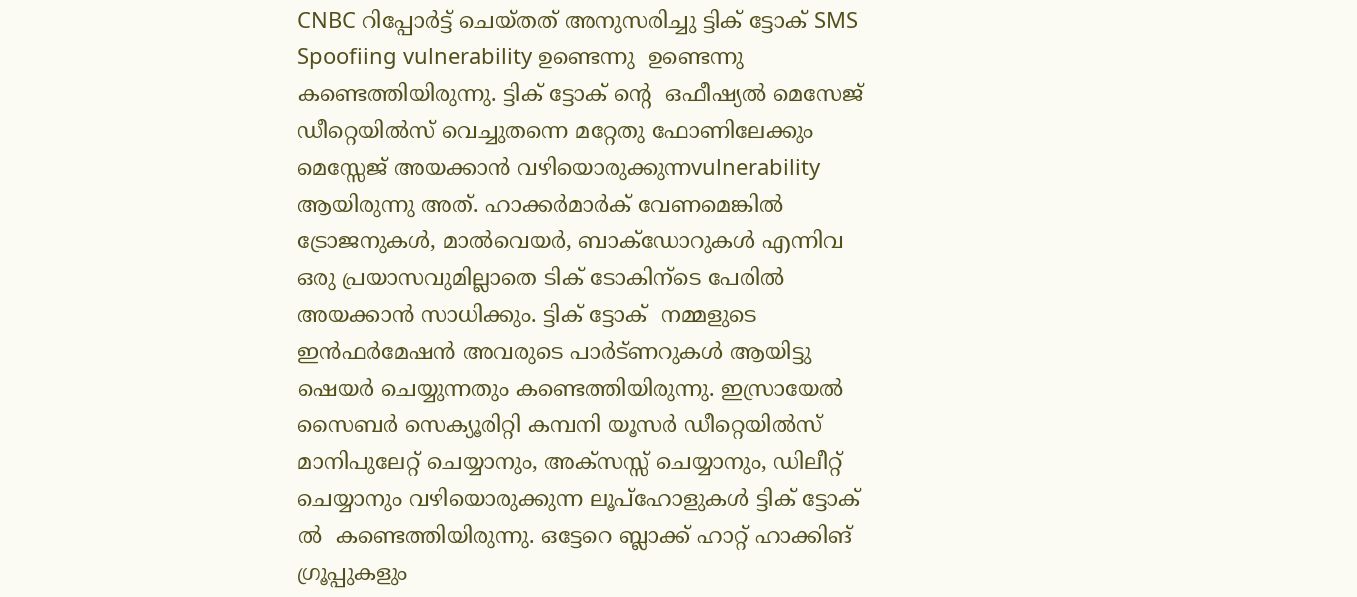CNBC റിപ്പോര്‍ട്ട് ചെയ്തത് അനുസരിച്ചു ട്ടിക് ട്ടോക് SMS Spoofiing vulnerability ഉണ്ടെന്നു  ഉണ്ടെന്നു കണ്ടെത്തിയിരുന്നു. ട്ടിക് ട്ടോക് ന്റെ  ഒഫീഷ്യല്‍ മെസേജ് ഡീറ്റെയില്‍സ് വെച്ചുതന്നെ മറ്റേതു ഫോണിലേക്കും മെസ്സേജ് അയക്കാന്‍ വഴിയൊരുക്കുന്നvulnerability ആയിരുന്നു അത്. ഹാക്കര്‍മാര്‍ക് വേണമെങ്കില്‍ ട്രോജനുകള്‍, മാല്‍വെയര്‍, ബാക്‌ഡോറുകള്‍ എന്നിവ ഒരു പ്രയാസവുമില്ലാതെ ടിക് ടോകിന്‌ടെ പേരില്‍ അയക്കാന്‍ സാധിക്കും. ട്ടിക് ട്ടോക്  നമ്മളുടെ ഇന്‍ഫര്‍മേഷന്‍ അവരുടെ പാര്‍ട്ണറുകള്‍ ആയിട്ടു ഷെയര്‍ ചെയ്യുന്നതും കണ്ടെത്തിയിരുന്നു. ഇസ്രായേല്‍ സൈബര്‍ സെക്യൂരിറ്റി കമ്പനി യൂസര്‍ ഡീറ്റെയില്‍സ് മാനിപുലേറ്റ് ചെയ്യാനും, അക്‌സസ്സ് ചെയ്യാനും, ഡിലീറ്റ് ചെയ്യാനും വഴിയൊരുക്കുന്ന ലൂപ്‌ഹോളുകള്‍ ട്ടിക് ട്ടോക് ല്‍  കണ്ടെത്തിയിരുന്നു. ഒട്ടേറെ ബ്ലാക്ക് ഹാറ്റ് ഹാക്കിങ് ഗ്രൂപ്പുകളും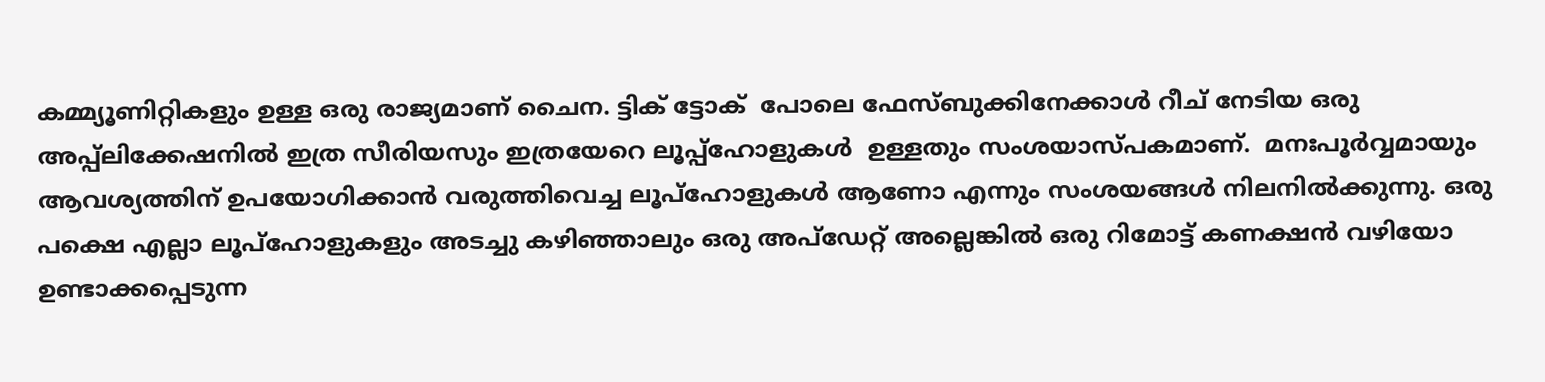കമ്മ്യൂണിറ്റികളും ഉള്ള ഒരു രാജ്യമാണ് ചൈന. ട്ടിക് ട്ടോക്  പോലെ ഫേസ്ബുക്കിനേക്കാള്‍ റീച് നേടിയ ഒരു അപ്പ്‌ലിക്കേഷനില്‍ ഇത്ര സീരിയസും ഇത്രയേറെ ലൂപ്പ്‌ഹോളുകള്‍  ഉള്ളതും സംശയാസ്പകമാണ്.  മനഃപൂര്‍വ്വമായും ആവശ്യത്തിന് ഉപയോഗിക്കാന്‍ വരുത്തിവെച്ച ലൂപ്‌ഹോളുകള്‍ ആണോ എന്നും സംശയങ്ങള്‍ നിലനില്‍ക്കുന്നു. ഒരു പക്ഷെ എല്ലാ ലൂപ്‌ഹോളുകളും അടച്ചു കഴിഞ്ഞാലും ഒരു അപ്‌ഡേറ്റ് അല്ലെങ്കില്‍ ഒരു റിമോട്ട് കണക്ഷന്‍ വഴിയോ ഉണ്ടാക്കപ്പെടുന്ന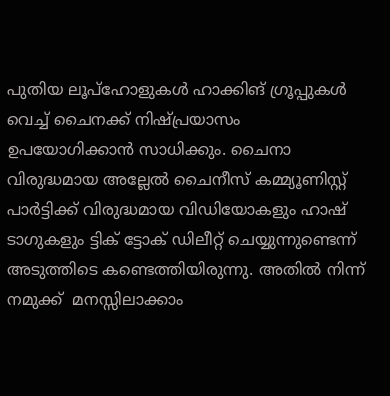പുതിയ ലൂപ്‌ഹോളുകള്‍ ഹാക്കിങ് ഗ്രൂപ്പുകള്‍ വെച്ച് ചൈനക്ക് നിഷ്പ്രയാസം ഉപയോഗിക്കാന്‍ സാധിക്കും. ചൈനാ  വിരുദ്ധമായ അല്ലേല്‍ ചൈനീസ് കമ്മ്യൂണിസ്റ്റ് പാര്‍ട്ടിക്ക് വിരുദ്ധമായ വിഡിയോകളും ഹാഷ് ടാഗുകളും ട്ടിക് ട്ടോക് ഡിലീറ്റ് ചെയ്യുന്നുണ്ടെന്ന് അടുത്തിടെ കണ്ടെത്തിയിരുന്നു. അതില്‍ നിന്ന് നമുക്ക്  മനസ്സിലാക്കാം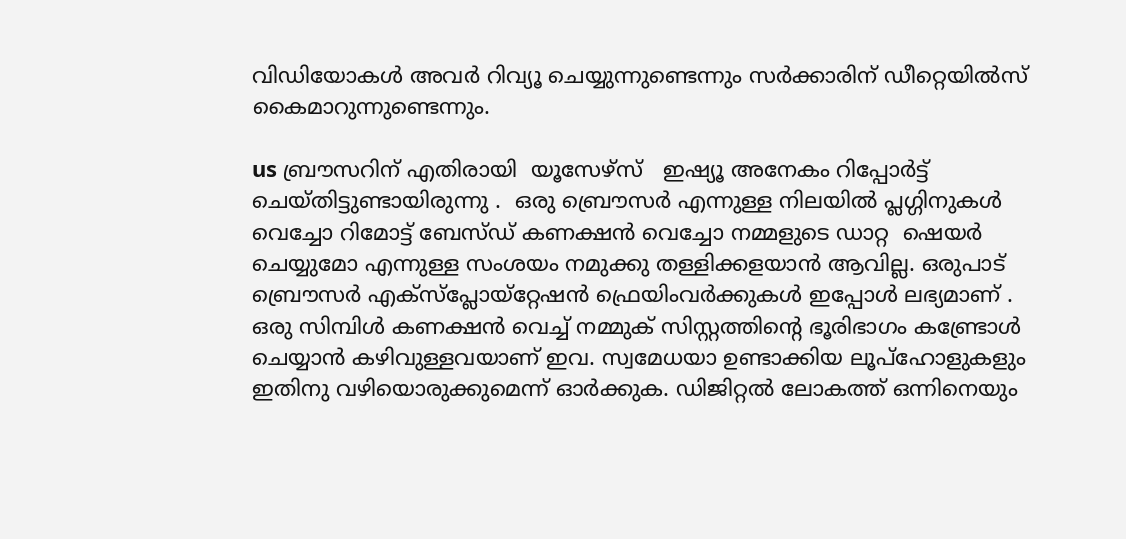വിഡിയോകള്‍ അവര്‍ റിവ്യൂ ചെയ്യുന്നുണ്ടെന്നും സര്‍ക്കാരിന് ഡീറ്റെയില്‍സ് കൈമാറുന്നുണ്ടെന്നും.

us ബ്രൗസറിന് എതിരായി  യൂസേഴ്‌സ്   ഇഷ്യൂ അനേകം റിപ്പോര്‍ട്ട് ചെയ്തിട്ടുണ്ടായിരുന്നു .  ഒരു ബ്രൌസര്‍ എന്നുള്ള നിലയില്‍ പ്ലഗ്ഗിനുകള്‍ വെച്ചോ റിമോട്ട് ബേസ്ഡ് കണക്ഷന്‍ വെച്ചോ നമ്മളുടെ ഡാറ്റ  ഷെയര്‍ ചെയ്യുമോ എന്നുള്ള സംശയം നമുക്കു തള്ളിക്കളയാന്‍ ആവില്ല. ഒരുപാട് ബ്രൌസര്‍ എക്‌സ്‌പ്ലോയ്‌റ്റേഷന്‍ ഫ്രെയിംവര്‍ക്കുകള്‍ ഇപ്പോള്‍ ലഭ്യമാണ് . ഒരു സിമ്പിള്‍ കണക്ഷന്‍ വെച്ച് നമ്മുക് സിസ്റ്റത്തിന്റെ ഭൂരിഭാഗം കണ്ട്രോള്‍ ചെയ്യാന്‍ കഴിവുള്ളവയാണ് ഇവ. സ്വമേധയാ ഉണ്ടാക്കിയ ലൂപ്‌ഹോളുകളും ഇതിനു വഴിയൊരുക്കുമെന്ന് ഓര്‍ക്കുക. ഡിജിറ്റല്‍ ലോകത്ത് ഒന്നിനെയും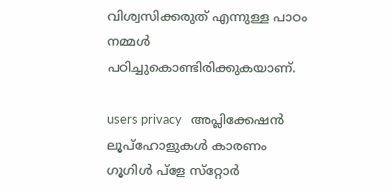വിശ്വസിക്കരുത് എന്നുള്ള പാഠം നമ്മള്‍ പഠിച്ചുകൊണ്ടിരിക്കുകയാണ്.

users privacy   അപ്ലിക്കേഷന്‍ ലൂപ്‌ഹോളുകള്‍ കാരണം ഗൂഗിള്‍ പ്‌ളേ സ്‌റ്റോര്‍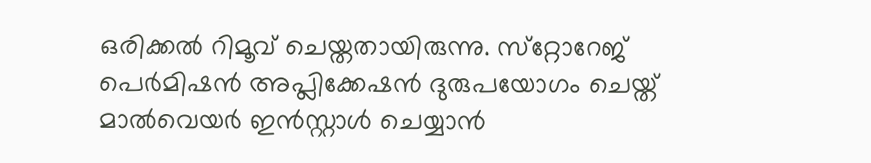ഒരിക്കല്‍ റിമൂവ് ചെയ്തതായിരുന്നു. സ്‌റ്റോറേജ് പെര്‍മിഷന്‍ അപ്ലിക്കേഷന്‍ ദുരുപയോഗം ചെയ്ത് മാല്‍വെയര്‍ ഇന്‍സ്റ്റാള്‍ ചെയ്യാന്‍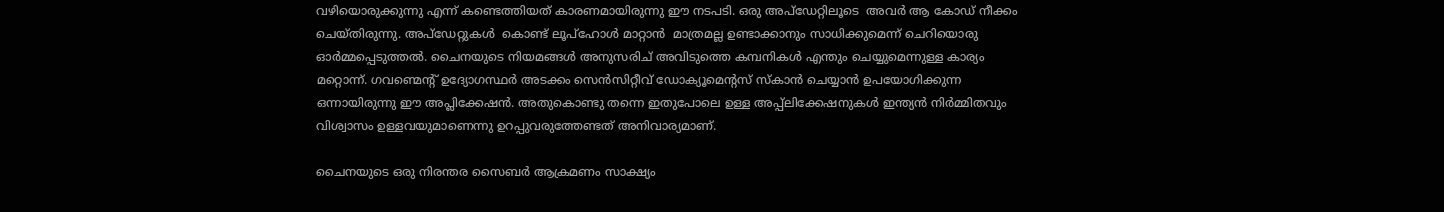വഴിയൊരുക്കുന്നു എന്ന് കണ്ടെത്തിയത് കാരണമായിരുന്നു ഈ നടപടി. ഒരു അപ്‌ഡേറ്റിലൂടെ  അവര്‍ ആ കോഡ് നീക്കം ചെയ്തിരുന്നു. അപ്‌ഡേറ്റുകള്‍  കൊണ്ട് ലൂപ്‌ഹോള്‍ മാറ്റാന്‍  മാത്രമല്ല ഉണ്ടാക്കാനും സാധിക്കുമെന്ന് ചെറിയൊരു ഓര്‍മ്മപ്പെടുത്തല്‍. ചൈനയുടെ നിയമങ്ങള്‍ അനുസരിച് അവിടുത്തെ കമ്പനികള്‍ എന്തും ചെയ്യുമെന്നുള്ള കാര്യം മറ്റൊന്ന്. ഗവണ്മെന്റ് ഉദ്യോഗസ്ഥര്‍ അടക്കം സെന്‍സിറ്റീവ് ഡോക്യൂമെന്റസ് സ്‌കാന്‍ ചെയ്യാന്‍ ഉപയോഗിക്കുന്ന ഒന്നായിരുന്നു ഈ അപ്ലിക്കേഷന്‍. അതുകൊണ്ടു തന്നെ ഇതുപോലെ ഉള്ള അപ്പ്‌ലിക്കേഷനുകള്‍ ഇന്ത്യന്‍ നിര്‍മ്മിതവും വിശ്വാസം ഉള്ളവയുമാണെന്നു ഉറപ്പുവരുത്തേണ്ടത് അനിവാര്യമാണ്.

ചൈനയുടെ ഒരു നിരന്തര സൈബര്‍ ആക്രമണം സാക്ഷ്യം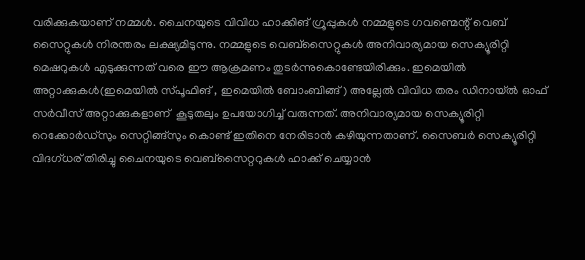വരിക്കുകയാണ് നമ്മള്‍. ചൈനയുടെ വിവിധ ഹാക്കിങ് ഗ്രൂപ്പുകള്‍ നമ്മളുടെ ഗവണ്മെന്റ് വെബ് സൈറ്റുകള്‍ നിരന്തരം ലക്ഷ്യമിടുന്നു. നമ്മളുടെ വെബ്‌സൈറ്റുകള്‍ അനിവാര്യമായ സെക്യൂരിറ്റി മെഷറുകള്‍ എടുക്കുന്നത് വരെ ഈ ആക്രമണം തുടര്‍ന്നുകൊണ്ടേയിരിക്കും. ഇമെയില്‍ അറ്റാക്കുകള്‍(ഇമെയില്‍ സ്പൂഫിങ് , ഇമെയില്‍ ബോംബിങ്ങ്) അല്ലേല്‍ വിവിധ തരം ഡിനായ്ല്‍ ഓഫ് സര്‍വീസ് അറ്റാക്കുകളാണ്  കൂടുതലും ഉപയോഗിച്ച് വരുന്നത്. അനിവാര്യമായ സെക്യൂരിറ്റി റെക്കോര്‍ഡ്‌സും സെറ്റിങ്ങ്‌സും കൊണ്ട് ഇതിനെ നേരിടാന്‍ കഴിയുന്നതാണ്. സൈബര്‍ സെക്യൂരിറ്റി വിദഗ്ധര് തിരിച്ചു ചൈനയുടെ വെബ്‌സൈറ്ററുകള്‍ ഹാക്ക് ചെയ്യാന്‍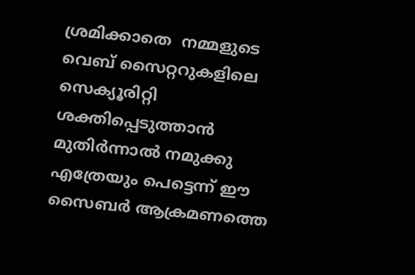ശ്രമിക്കാതെ  നമ്മളുടെ വെബ് സൈറ്ററുകളിലെ സെക്യൂരിറ്റി ശക്തിപ്പെടുത്താന്‍ മുതിര്‍ന്നാല്‍ നമുക്കു എത്രേയും പെട്ടെന്ന് ഈ സൈബര്‍ ആക്രമണത്തെ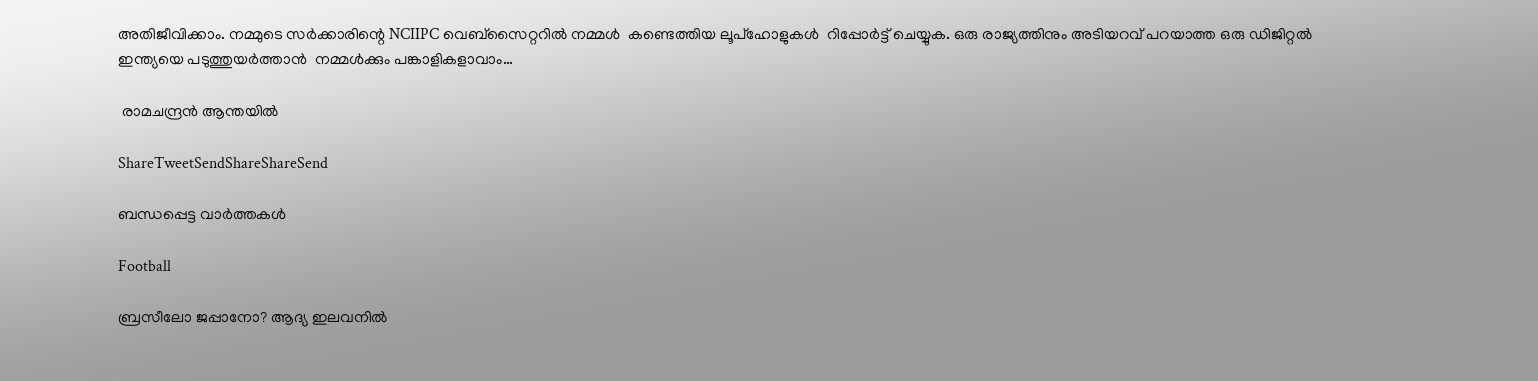അതിജീവിക്കാം. നമ്മുടെ സര്‍ക്കാരിന്റെ NCIIPC വെബ്‌സൈറ്ററില്‍ നമ്മള്‍  കണ്ടെത്തിയ ലൂപ്‌ഹോളുകള്‍  റിപ്പോര്‍ട്ട് ചെയ്യുക. ഒരു രാജ്യത്തിനും അടിയറവ് പറയാത്ത ഒരു ഡിജിറ്റല്‍ ഇന്ത്യയെ പടുത്തുയര്‍ത്താന്‍  നമ്മള്‍ക്കും പങ്കാളികളാവാം…

 രാമചന്ദ്രന്‍ ആന്തയില്‍

ShareTweetSendShareShareSend

ബന്ധപ്പെട്ട വാര്‍ത്തകള്‍

Football

ബ്രസീലോ ജപ്പാനോ? ആദ്യ ഇലവനില്‍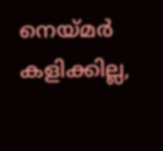നെയ്‌മര്‍ കളിക്കില്ല,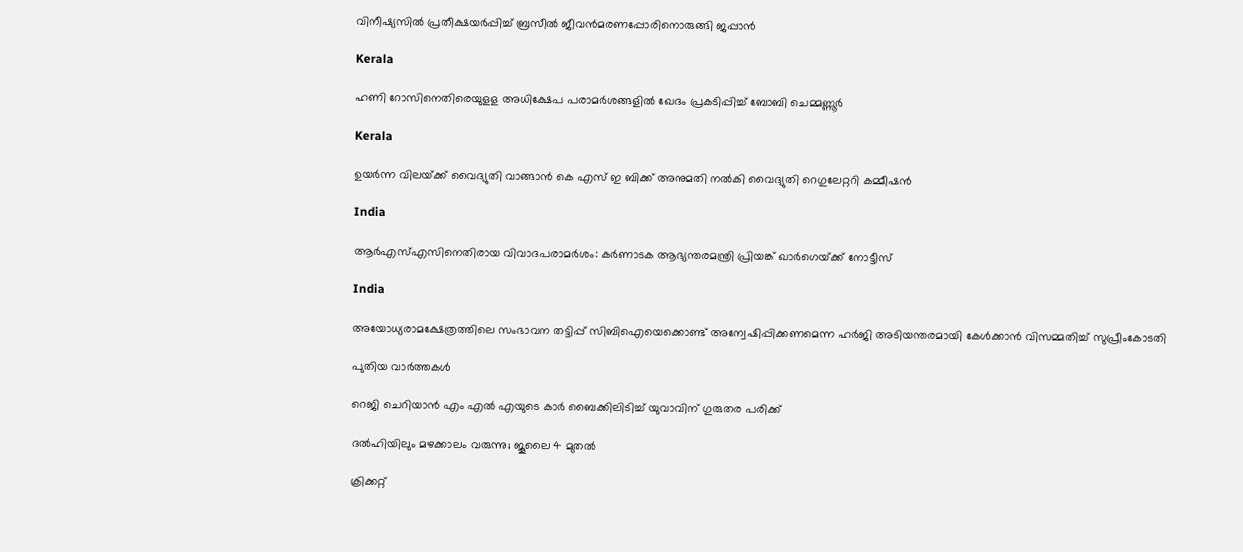വിനീഷ്യസില്‍ പ്രതീക്ഷയര്‍പ്പിച്ച് ബ്രസീല്‍ ജീവന്‍മരണപ്പോരിനൊരുങ്ങി ജപ്പാന്‍

Kerala

ഹണി റോസിനെതിരെയുളള അധിക്ഷേപ പരാമര്‍ശങ്ങളില്‍ ഖേദം പ്രകടിപ്പിച്ച് ബോബി ചെമ്മണ്ണൂര്‍

Kerala

ഉയര്‍ന്ന വിലയ്‌ക്ക് വൈദ്യുതി വാങ്ങാന്‍ കെ എസ് ഇ ബിക്ക് അനുമതി നല്‍കി വൈദ്യുതി റെഗുലേറ്ററി കമ്മീഷന്‍

India

ആര്‍എസ്എസിനെതിരായ വിവാദപരാമര്‍ശം: കര്‍ണാടക ആഭ്യന്തരമന്ത്രി പ്രിയങ്ക് ഖാര്‍ഗെയ്‌ക്ക് നോട്ടീസ്

India

അയോധ്യരാമക്ഷേത്രത്തിലെ സംഭാവന തട്ടിപ്പ് സിബിഐയെക്കൊണ്ട് അന്വേഷിപ്പിക്കണമെന്ന ഹര്‍ജി അടിയന്തരമായി കേള്‍ക്കാന്‍ വിസമ്മതിച്ച് സുപ്രീംകോടതി

പുതിയ വാര്‍ത്തകള്‍

റെജി ചെറിയാന്‍ എം എല്‍ എയുടെ കാര്‍ ബൈക്കിലിടിച്ച് യുവാവിന് ഗുരുതര പരിക്ക്

ദൽഹിയിലും മഴക്കാലം വരുന്നു; ജൂലൈ 4 മുതൽ

ക്രിക്കറ്റ്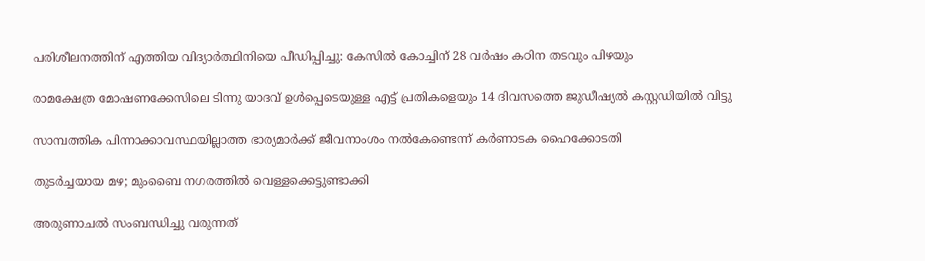പരിശീലനത്തിന് എത്തിയ വിദ്യാര്‍ത്ഥിനിയെ പീഡിപ്പിച്ചു: കേസില്‍ കോച്ചിന് 28 വര്‍ഷം കഠിന തടവും പിഴയും

രാമക്ഷേത്ര മോഷണക്കേസിലെ ടിന്നു യാദവ് ഉൾപ്പെടെയുള്ള എട്ട് പ്രതികളെയും 14 ദിവസത്തെ ജുഡീഷ്യൽ കസ്റ്റഡിയിൽ വിട്ടു

സാമ്പത്തിക പിന്നാക്കാവസ്ഥയില്ലാത്ത ഭാര്യമാര്‍ക്ക് ജീവനാംശം നല്‍കേണ്ടെന്ന് കര്‍ണാടക ഹൈക്കോടതി

തുടർച്ചയായ മഴ; മുംബൈ നഗരത്തിൽ വെള്ളക്കെട്ടുണ്ടാക്കി

അരുണാചൽ സംബന്ധിച്ചു വരുന്നത്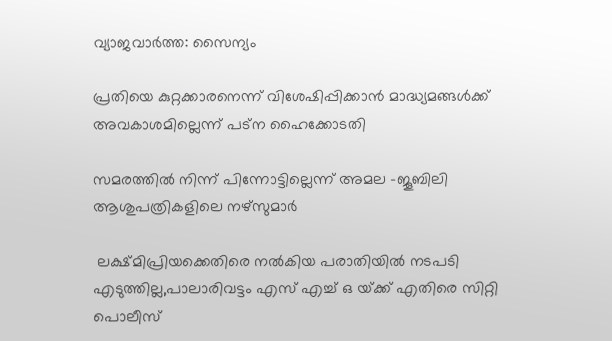വ്യാജവാർത്ത: സൈന്യം

പ്രതിയെ കുറ്റക്കാരനെന്ന് വിശേഷിപ്പിക്കാന്‍ മാദ്ധ്യമങ്ങള്‍ക്ക് അവകാശമില്ലെന്ന് പട്ന ഹൈക്കോടതി

സമരത്തില്‍ നിന്ന് പിന്നോട്ടില്ലെന്ന് അമല -ജൂബിലി ആശുപത്രികളിലെ നഴ്‌സുമാര്‍

 ലക്ഷ്മിപ്രിയക്കെതിരെ നല്‍കിയ പരാതിയില്‍ നടപടി എടുത്തില്ല,പാലാരിവട്ടം എസ് എച്ച് ഒ യ്‌ക്ക് എതിരെ സിറ്റി പൊലീസ്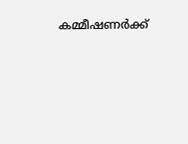കമ്മീഷണര്‍ക്ക്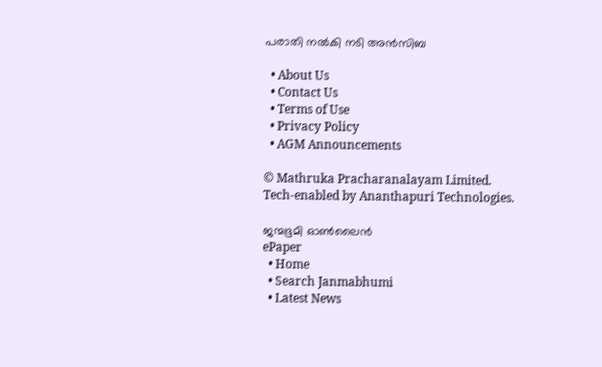പരാതി നല്‍കി നടി അന്‍സിബ

  • About Us
  • Contact Us
  • Terms of Use
  • Privacy Policy
  • AGM Announcements

© Mathruka Pracharanalayam Limited.
Tech-enabled by Ananthapuri Technologies.

ജന്മഭൂമി ഓണ്‍ലൈന്‍
ePaper
  • Home
  • Search Janmabhumi
  • Latest News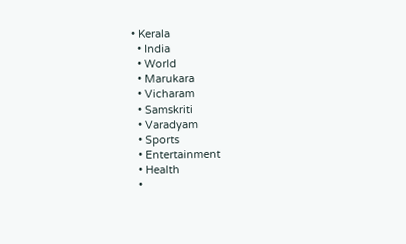• Kerala
  • India
  • World
  • Marukara
  • Vicharam
  • Samskriti
  • Varadyam
  • Sports
  • Entertainment
  • Health
  •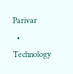Parivar
  • Technology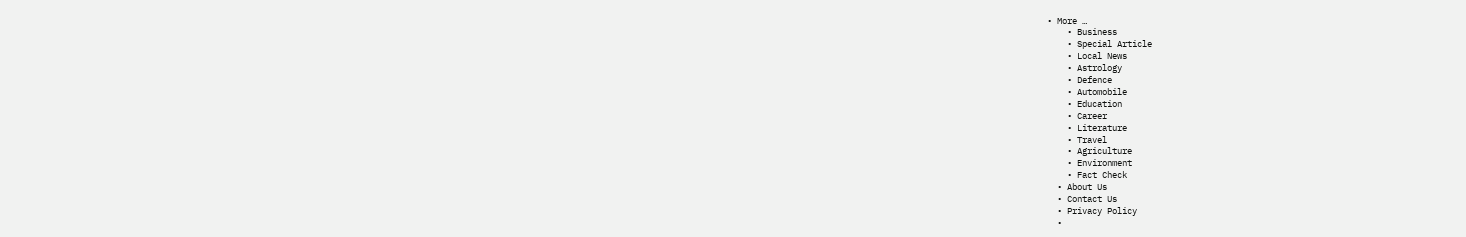• More …
    • Business
    • Special Article
    • Local News
    • Astrology
    • Defence
    • Automobile
    • Education
    • Career
    • Literature
    • Travel
    • Agriculture
    • Environment
    • Fact Check
  • About Us
  • Contact Us
  • Privacy Policy
  •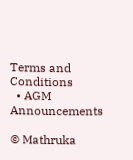Terms and Conditions
  • AGM Announcements

© Mathruka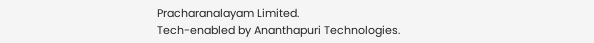Pracharanalayam Limited.
Tech-enabled by Ananthapuri Technologies.